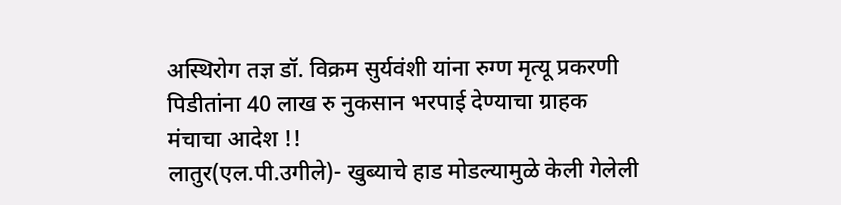अस्थिरोग तज्ञ डॉ. विक्रम सुर्यवंशी यांना रुग्ण मृत्यू प्रकरणी पिडीतांना 40 लाख रु नुकसान भरपाई देण्याचा ग्राहक मंचाचा आदेश !!
लातुर(एल.पी.उगीले)- खुब्याचे हाड मोडल्यामुळे केली गेलेली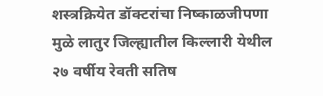शस्त्रक्रियेत डॉक्टरांचा निष्काळजीपणा मुळे लातुर जिल्ह्यातील किल्लारी येथील २७ वर्षीय रेवती सतिष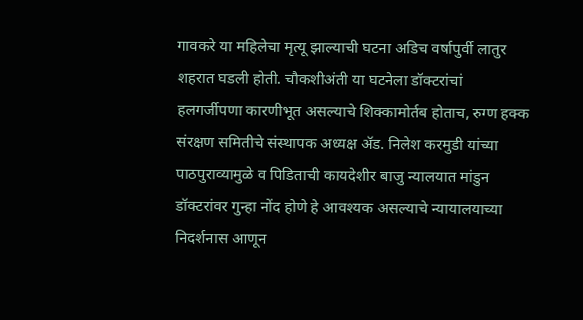गावकरे या महिलेचा मृत्यू झाल्याची घटना अडिच वर्षापुर्वी लातुर शहरात घडली होती. चौकशीअंती या घटनेला डॉक्टरांचां हलगर्जीपणा कारणीभूत असल्याचे शिक्कामोर्तब होताच, रुग्ण हक्क संरक्षण समितीचे संस्थापक अध्यक्ष ॲड. निलेश करमुडी यांच्या पाठपुराव्यामुळे व पिडिताची कायदेशीर बाजु न्यालयात मांडुन डॉक्टरांवर गुन्हा नोंद होणे हे आवश्यक असल्याचे न्यायालयाच्या निदर्शनास आणून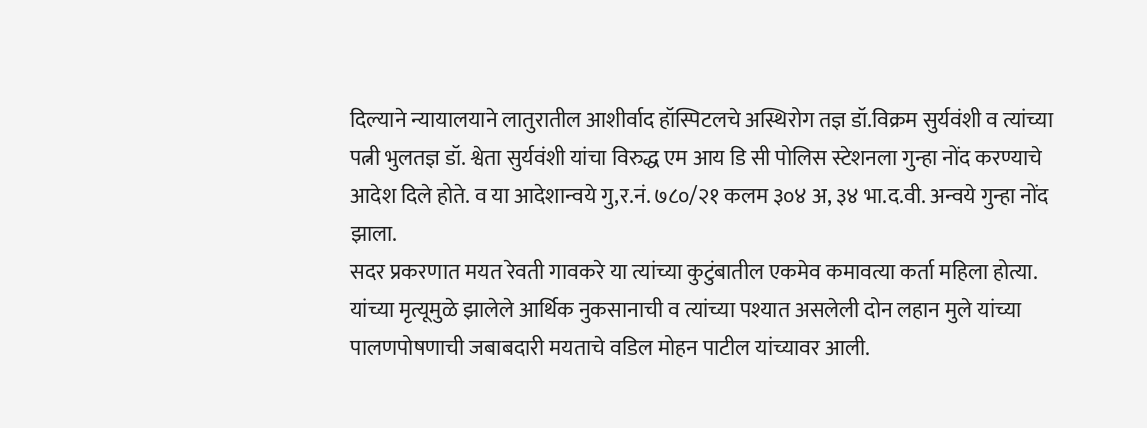दिल्याने न्यायालयाने लातुरातील आशीर्वाद हॉस्पिटलचे अस्थिरोग तज्ञ डॉ.विक्रम सुर्यवंशी व त्यांच्या पत्नी भुलतज्ञ डॉ. श्वेता सुर्यवंशी यांचा विरुद्ध एम आय डि सी पोलिस स्टेशनला गुन्हा नोंद करण्याचे आदेश दिले होते. व या आदेशान्वये गु,र.नं. ७८०/२१ कलम ३०४ अ, ३४ भा.द.वी. अन्वये गुन्हा नोंद झाला.
सदर प्रकरणात मयत रेवती गावकरे या त्यांच्या कुटुंबातील एकमेव कमावत्या कर्ता महिला होत्या. यांच्या मृत्यूमुळे झालेले आर्थिक नुकसानाची व त्यांच्या पश्यात असलेली दोन लहान मुले यांच्या पालणपोषणाची जबाबदारी मयताचे वडिल मोहन पाटील यांच्यावर आली.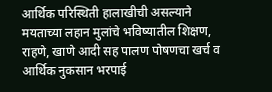आर्थिक परिस्थिती हालाखीची असल्याने मयताच्या लहान मुलांचे भविष्यातील शिक्षण, राहणे, खाणे आदी सह पालण पोषणचा खर्च व आर्थिक नुकसान भरपाई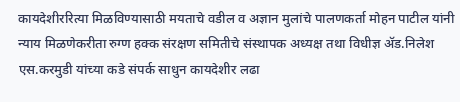कायदेशीररित्या मिळविण्यासाठी मयताचे वडील व अज्ञान मुलांचे पालणकर्ता मोहन पाटील यांनी न्याय मिळणेकरीता रुग्ण हक्क संरक्षण समितीचे संस्थापक अध्यक्ष तथा विधीज्ञ ॲड.निलेश एस.करमुडी यांच्या कडे संपर्क साधुन कायदेशीर लढा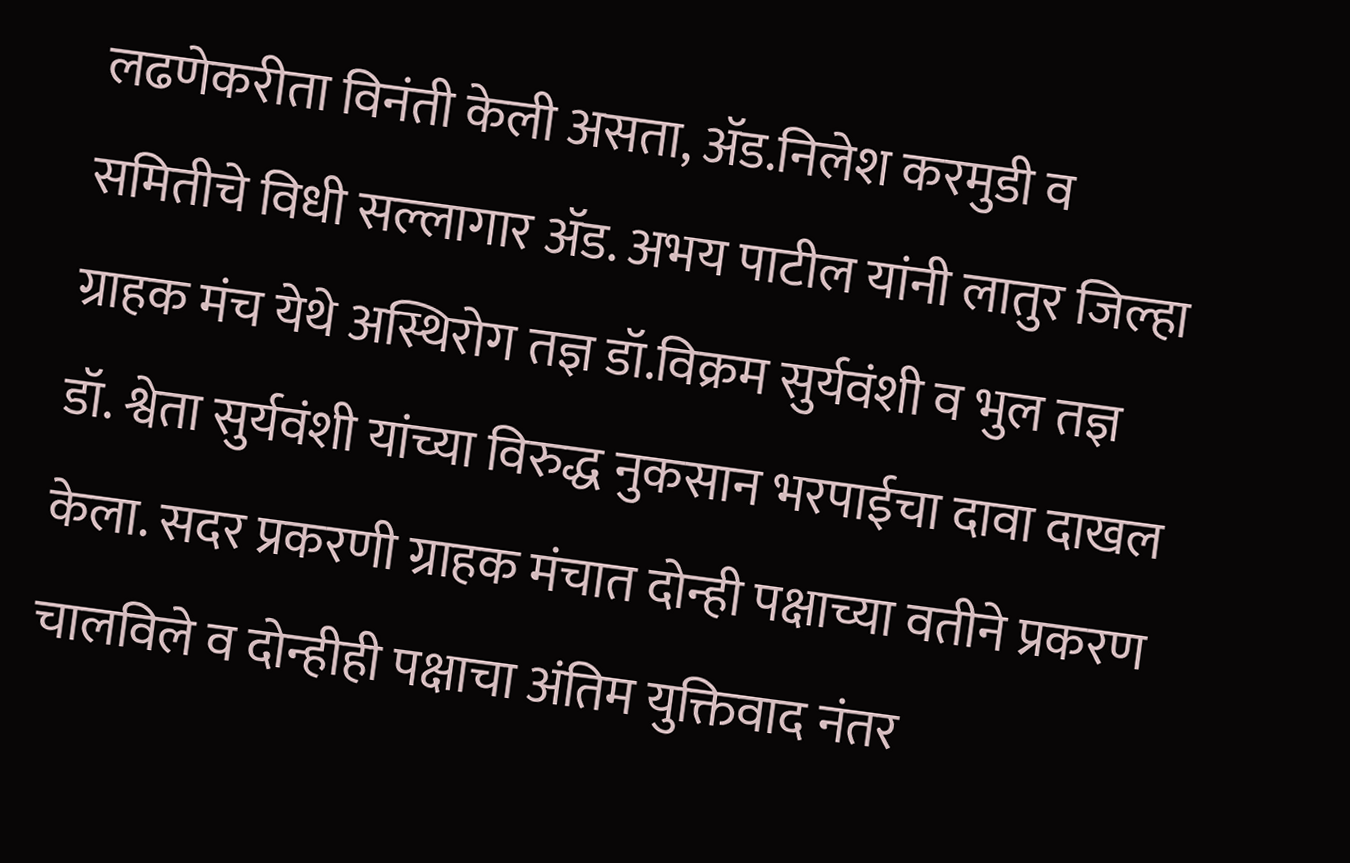लढणेकरीता विनंती केली असता, ॲड.निलेश करमुडी व समितीचे विधी सल्लागार ॲड. अभय पाटील यांनी लातुर जिल्हा ग्राहक मंच येथे अस्थिरोग तज्ञ डॉ.विक्रम सुर्यवंशी व भुल तज्ञ डॉ. श्वेता सुर्यवंशी यांच्या विरुद्ध नुकसान भरपाईचा दावा दाखल केला. सदर प्रकरणी ग्राहक मंचात दोन्ही पक्षाच्या वतीने प्रकरण चालविले व दोन्हीही पक्षाचा अंतिम युक्तिवाद नंतर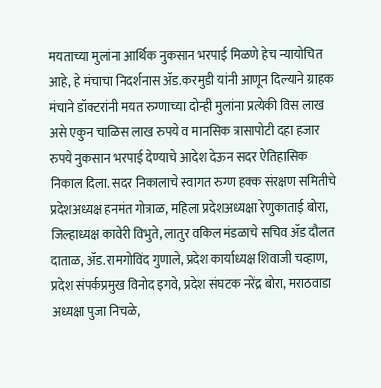मयताच्या मुलांना आर्थिक नुकसान भरपाई मिळणे हेच न्यायोचित आहे, हे मंचाचा निदर्शनास ॲड.करमुडी यांनी आणून दिल्याने ग्राहक मंचाने डॉक्टरांनी मयत रुग्णाच्या दोन्ही मुलांना प्रत्येकी विस लाख असे एकुन चाळिस लाख रुपये व मानसिक त्रासापोटी दहा हजार रुपये नुकसान भरपाई देण्याचे आदेश देऊन सदर ऐतिहासिक निकाल दिला. सदर निकालाचे स्वागत रुग्ण हक्क संरक्षण समितीचे प्रदेशअध्यक्ष हनमंत गोत्राळ, महिला प्रदेशअध्यक्षा रेणुकाताई बोरा, जिल्हाध्यक्ष कावेरी विभुते, लातुर वकिल मंडळाचे सचिव ॲड दौलत दाताळ, ॲड.रामगोविंद गुणाले, प्रदेश कार्याध्यक्ष शिवाजी चव्हाण, प्रदेश संपर्कप्रमुख विनोद इगवे, प्रदेश संघटक नरेंद्र बोरा, मराठवाडा अध्यक्षा पुजा निचळे,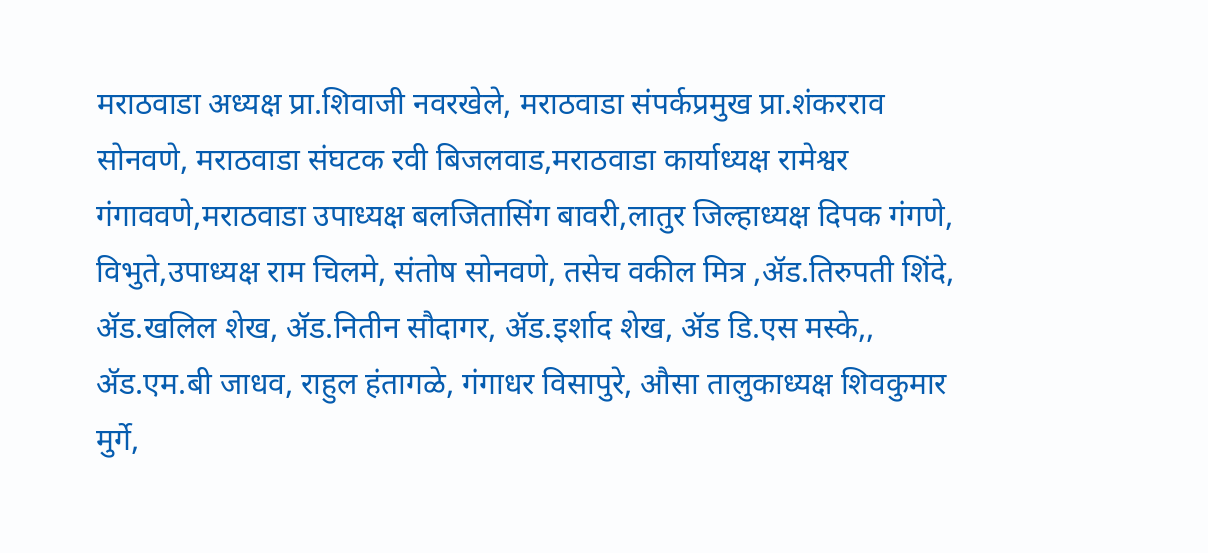मराठवाडा अध्यक्ष प्रा.शिवाजी नवरखेले, मराठवाडा संपर्कप्रमुख प्रा.शंकरराव सोनवणे, मराठवाडा संघटक रवी बिजलवाड,मराठवाडा कार्याध्यक्ष रामेश्वर गंगाववणे,मराठवाडा उपाध्यक्ष बलजितासिंग बावरी,लातुर जिल्हाध्यक्ष दिपक गंगणे, विभुते,उपाध्यक्ष राम चिलमे, संतोष सोनवणे, तसेच वकील मित्र ,ॲड.तिरुपती शिंदे, ॲड.खलिल शेख, ॲड.नितीन सौदागर, ॲड.इर्शाद शेख, ॲड डि.एस मस्के,, ॲड.एम.बी जाधव, राहुल हंतागळे, गंगाधर विसापुरे, औसा तालुकाध्यक्ष शिवकुमार मुर्गे,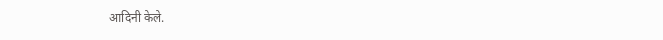आदिनी केले.